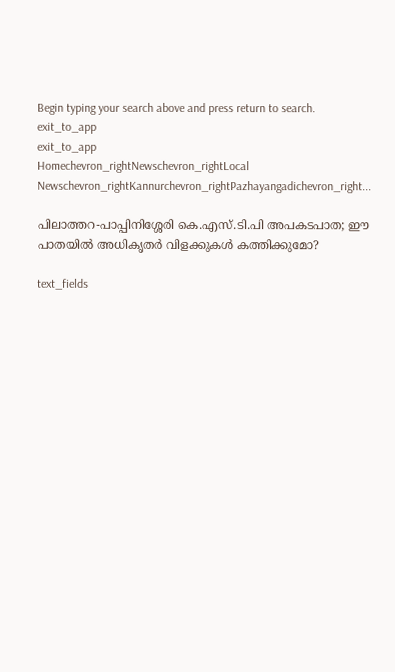Begin typing your search above and press return to search.
exit_to_app
exit_to_app
Homechevron_rightNewschevron_rightLocal Newschevron_rightKannurchevron_rightPazhayangadichevron_right...

പിലാത്തറ-പാപ്പിനിശ്ശേരി കെ.എസ്.ടി.പി അപകടപാത; ഈ പാതയിൽ അധികൃതർ വിളക്കുകൾ കത്തിക്കുമോ?

text_fields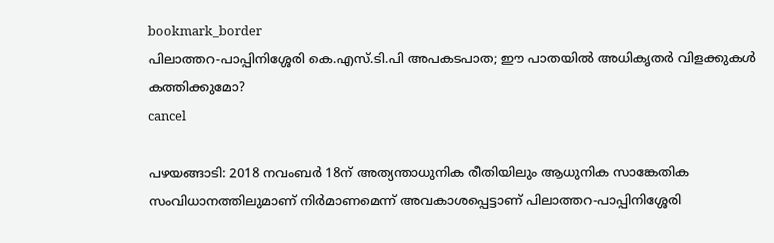bookmark_border
പിലാത്തറ-പാപ്പിനിശ്ശേരി കെ.എസ്.ടി.പി അപകടപാത; ഈ പാതയിൽ അധികൃതർ വിളക്കുകൾ കത്തിക്കുമോ?
cancel

പഴയങ്ങാടി: 2018 നവംബർ 18ന് അത്യന്താധുനിക രീതിയിലും ആധുനിക സാങ്കേതിക സംവിധാനത്തിലുമാണ് നിർമാണമെന്ന് അവകാശപ്പെട്ടാണ് പിലാത്തറ-പാപ്പിനിശ്ശേരി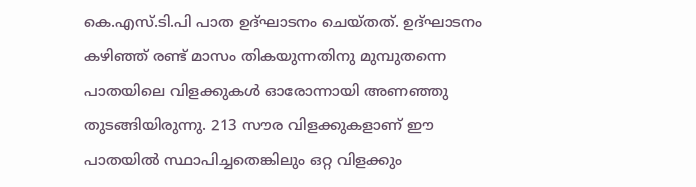കെ.എസ്.ടി.പി പാത ഉദ്ഘാടനം ചെയ്തത്. ഉദ്ഘാടനം കഴിഞ്ഞ് രണ്ട് മാസം തികയുന്നതിനു മുമ്പുതന്നെ പാതയിലെ വിളക്കുകൾ ഓരോന്നായി അണഞ്ഞു തുടങ്ങിയിരുന്നു. 213 സൗര വിളക്കുകളാണ് ഈ പാതയിൽ സ്ഥാപിച്ചതെങ്കിലും ഒറ്റ വിളക്കും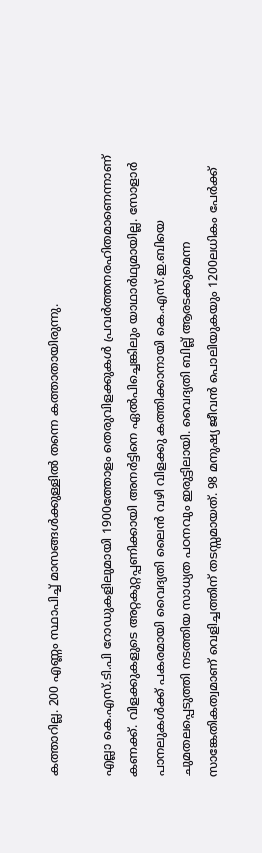കത്താറില്ല. 200 എണ്ണം സ്ഥാപിച്ച് മാസങ്ങൾക്കുള്ളിൽ തന്നെ കത്താതായിരുന്നു.

എല്ലാ കെ.എസ്.ടി.പി റോഡുകളിലുമായി 1900ത്തോളം തെരുവിളക്കുകൾ പ്രവർത്തനരഹിതമാണെന്നാണ് കണക്ക്. വിളക്കുകളുടെ അറ്റകുറ്റപ്പണിക്കായി അനർട്ടിനെ ഏൽപിച്ചെങ്കിലും യാഥാർഥ്യമായില്ല. സോളാർ പാനലുകൾക്ക് പകരമായി വൈദ്യതി ലൈൻ വഴി വിളക്കു കത്തിക്കാനായി കെ.എസ്.ഇ.ബിയെ ചുമതലപ്പെടുത്തി നടത്തിയ സാധ്യത പഠനവും ഇരുട്ടിലായി. വൈദ്യതി ബില്ല് ആരടക്കുമെന്ന സാങ്കേതികത്വമാണ് വെളിച്ചത്തിന് തടസ്സമായത്. 98 മനുഷ്യ ജീവൻ പൊലിയുകയും 1200ലധികം പേർക്ക്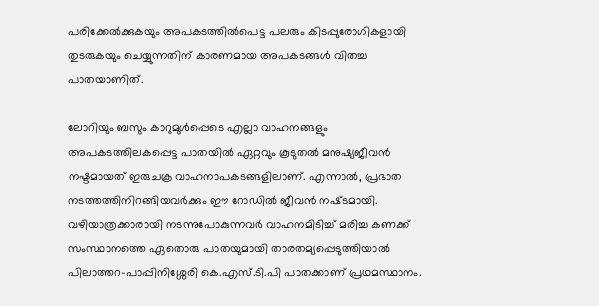പരിക്കേൽക്കുകയും അപകടത്തിൽപെട്ട പലരും കിടപ്പുരോഗികളായി തുടരുകയും ചെയ്യുന്നതിന് കാരണമായ അപകടങ്ങൾ വിതച്ച പാതയാണിത്.

ലോറിയും ബസും കാറുമുൾപ്പെടെ എല്ലാ വാഹനങ്ങളും അപകടത്തിലകപ്പെട്ട പാതയിൽ ഏറ്റവും കൂടുതൽ മനുഷ്യജീവൻ നഷ്ടമായത് ഇരുചക്ര വാഹനാപകടങ്ങളിലാണ്. എന്നാൽ, പ്രഭാത നടത്തത്തിനിറങ്ങിയവർക്കും ഈ റോഡിൽ ജീവൻ നഷ്‌ടമായി. വഴിയാത്രക്കാരായി നടന്നുപോകുന്നവർ വാഹനമിടിച്ച് മരിച്ച കണക്ക് സംസ്ഥാനത്തെ ഏതൊരു പാതയുമായി താരതമ്യപ്പെടുത്തിയാൽ പിലാത്തറ-പാപ്പിനിശ്ശേരി കെ.എസ്.ടി.പി പാതക്കാണ് പ്രഥമസ്ഥാനം.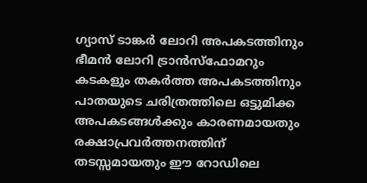ഗ്യാസ് ടാങ്കർ ലോറി അപകടത്തിനും ഭീമൻ ലോറി ട്രാൻസ്ഫോമറും കടകളും തകർത്ത അപകടത്തിനും പാതയുടെ ചരിത്രത്തിലെ ഒട്ടുമിക്ക അപകടങ്ങൾക്കും കാരണമായതും രക്ഷാപ്രവർത്തനത്തിന് തടസ്സമായതും ഈ റോഡിലെ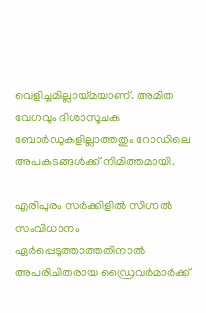വെളിച്ചമില്ലായ്മയാണ്. അമിത വേഗവും ദിശാസൂചക ബോർഡുകളില്ലാത്തതും റോഡിലെ അപകടങ്ങൾക്ക് നിമിത്തമായി.

എരിപുരം സർക്കിളിൽ സിഗ്നൽ സംവിധാനം ഏർപ്പെടുത്താത്തതിനാൽ അപരിചിതരായ ഡ്രൈവർമാർക്ക്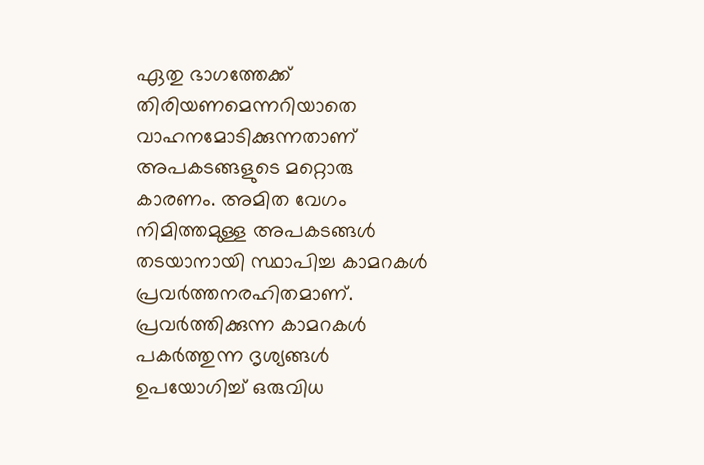ഏതു ഭാഗത്തേക്ക് തിരിയണമെന്നറിയാതെ വാഹനമോടിക്കുന്നതാണ് അപകടങ്ങളുടെ മറ്റൊരു കാരണം. അമിത വേഗം നിമിത്തമുള്ള അപകടങ്ങൾ തടയാനായി സ്ഥാപിച്ച കാമറകൾ പ്രവർത്തനരഹിതമാണ്. പ്രവർത്തിക്കുന്ന കാമറകൾ പകർത്തുന്ന ദൃശ്യങ്ങൾ ഉപയോഗിച്ച് ഒരുവിധ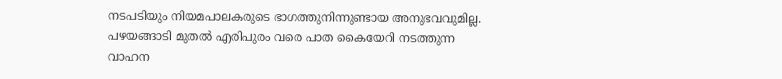നടപടിയും നിയമപാലകരുടെ ഭാഗത്തുനിന്നുണ്ടായ അനുഭവവുമില്ല. പഴയങ്ങാടി മുതൽ എരിപുരം വരെ പാത കൈയേറി നടത്തുന്ന വാഹന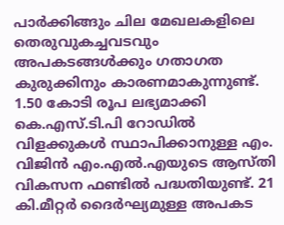പാർക്കിങ്ങും ചില മേഖലകളിലെ തെരുവുകച്ചവടവും അപകടങ്ങൾക്കും ഗതാഗത കുരുക്കിനും കാരണമാകുന്നുണ്ട്. 1.50 കോടി രൂപ ലഭ്യമാക്കി കെ.എസ്.ടി.പി റോഡിൽ വിളക്കുകൾ സ്ഥാപിക്കാനുള്ള എം. വിജിൻ എം.എൽ.എയുടെ ആസ്‌തി വികസന ഫണ്ടിൽ പദ്ധതിയുണ്ട്. 21 കി.മീറ്റർ ദൈർഘ്യമുള്ള അപകട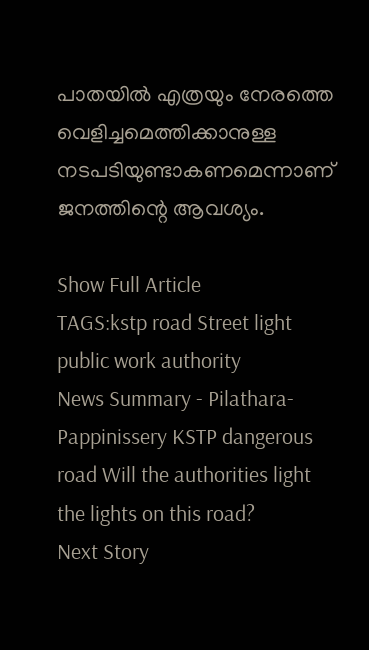പാതയിൽ എത്രയും നേരത്തെ വെളിച്ചമെത്തിക്കാനുള്ള നടപടിയുണ്ടാകണമെന്നാണ് ജനത്തിന്റെ ആവശ്യം.

Show Full Article
TAGS:kstp road Street light public work authority
News Summary - Pilathara-Pappinissery KSTP dangerous road Will the authorities light the lights on this road?
Next Story